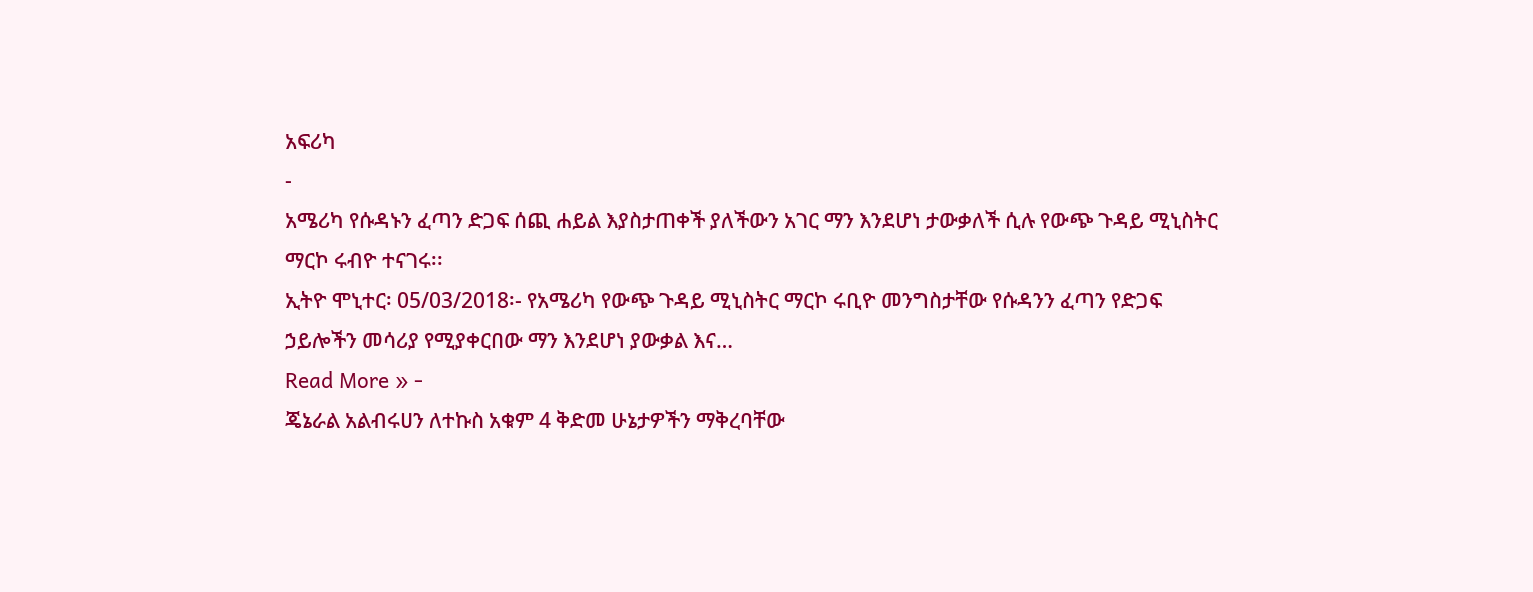አፍሪካ
-
አሜሪካ የሱዳኑን ፈጣን ድጋፍ ሰጪ ሐይል እያስታጠቀች ያለችውን አገር ማን እንደሆነ ታውቃለች ሲሉ የውጭ ጉዳይ ሚኒስትር ማርኮ ሩብዮ ተናገሩ፡፡
ኢትዮ ሞኒተር፡ 05/03/2018፡- የአሜሪካ የውጭ ጉዳይ ሚኒስትር ማርኮ ሩቢዮ መንግስታቸው የሱዳንን ፈጣን የድጋፍ ኃይሎችን መሳሪያ የሚያቀርበው ማን እንደሆነ ያውቃል እና…
Read More » -
ጄኔራል አልብሩሀን ለተኩስ አቁም 4 ቅድመ ሁኔታዎችን ማቅረባቸው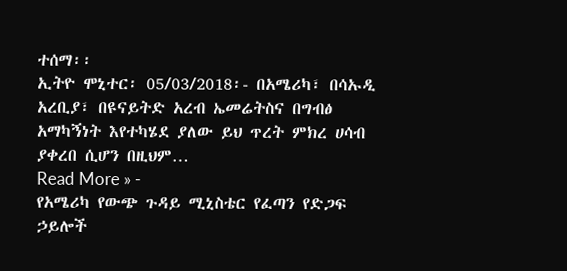ተሰማ፡፡
ኢትዮ ሞኒተር፡ 05/03/2018፡- በአሜሪካ፣ በሳኡዲ አረቢያ፣ በዩናይትድ አረብ ኤመሬትስና በግብፅ አማካኝነት እየተካሄደ ያለው ይህ ጥረት ምክረ ሀሳብ ያቀረበ ሲሆን በዚህም…
Read More » -
የአሜሪካ የውጭ ጉዳይ ሚኒስቴር የፈጣን የድጋፍ ኃይሎች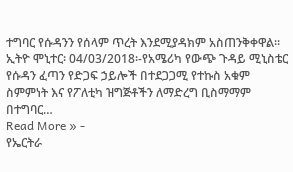ተግባር የሱዳንን የሰላም ጥረት እንደሚያዳክም አስጠንቅቀዋል።
ኢትዮ ሞኒተር፡ 04/03/2018፡-የአሜሪካ የውጭ ጉዳይ ሚኒስቴር የሱዳን ፈጣን የድጋፍ ኃይሎች በተደጋጋሚ የተኩስ አቁም ስምምነት እና የፖለቲካ ዝግጅቶችን ለማድረግ ቢስማማም በተግባር…
Read More » -
የኤርትራ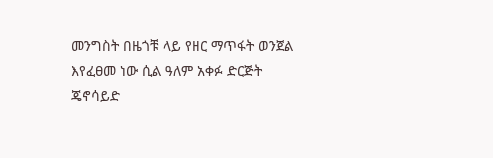መንግስት በዜጎቹ ላይ የዘር ማጥፋት ወንጀል እየፈፀመ ነው ሲል ዓለም አቀፉ ድርጅት ጄኖሳይድ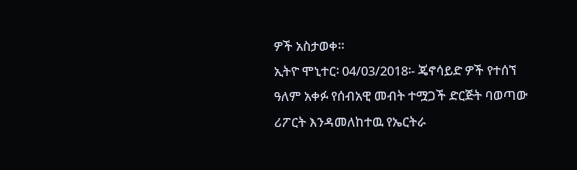ዎች አስታወቀ።
ኢትዮ ሞኒተር፡ 04/03/2018፡- ጄኖሳይድ ዎች የተሰኘ ዓለም አቀፉ የሰብአዊ መብት ተሟጋች ድርጅት ባወጣው ሪፖርት እንዳመለከተዉ የኤርትራ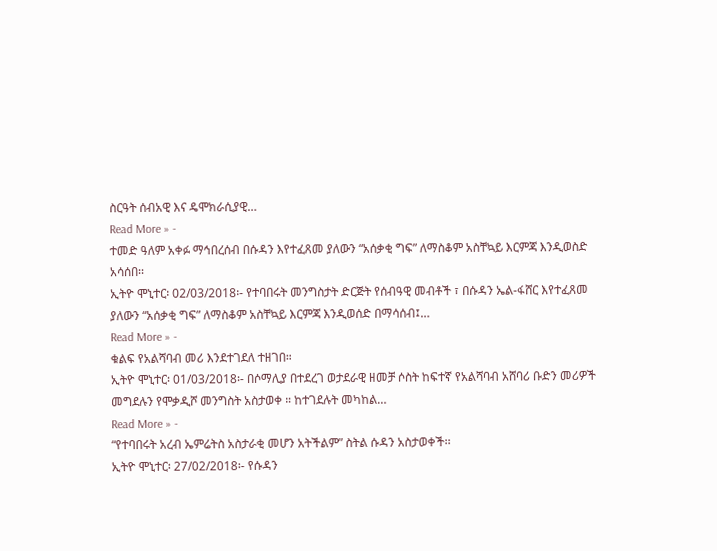ስርዓት ሰብአዊ እና ዴሞክራሲያዊ…
Read More » -
ተመድ ዓለም አቀፉ ማኅበረሰብ በሱዳን እየተፈጸመ ያለውን “አሰቃቂ ግፍ” ለማስቆም አስቸኳይ እርምጃ እንዲወስድ አሳሰበ፡፡
ኢትዮ ሞኒተር፡ 02/03/2018፡- የተባበሩት መንግስታት ድርጅት የሰብዓዊ መብቶች ፣ በሱዳን ኤል-ፋሸር እየተፈጸመ ያለውን “አሰቃቂ ግፍ” ለማስቆም አስቸኳይ እርምጃ እንዲወሰድ በማሳሰብ፤…
Read More » -
ቁልፍ የአልሻባብ መሪ እንደተገደለ ተዘገበ።
ኢትዮ ሞኒተር፡ 01/03/2018፡- በሶማሊያ በተደረገ ወታደራዊ ዘመቻ ሶስት ከፍተኛ የአልሻባብ አሸባሪ ቡድን መሪዎች መግደሉን የሞቃዲሾ መንግስት አስታወቀ ። ከተገደሉት መካከል…
Read More » -
“የተባበሩት አረብ ኤምሬትስ አስታራቂ መሆን አትችልም” ስትል ሱዳን አስታወቀች፡፡
ኢትዮ ሞኒተር፡ 27/02/2018፡- የሱዳን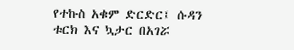የተኩስ አቁም ድርድር፤ ሱዳን ቱርክ እና ኳታር በአገሯ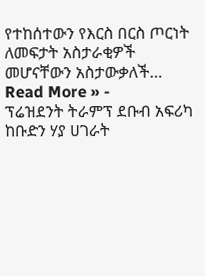የተከሰተውን የእርስ በርስ ጦርነት ለመፍታት አስታራቂዎች መሆናቸውን አስታውቃለች…
Read More » -
ፕሬዝደንት ትራምፕ ደቡብ አፍሪካ ከቡድን ሃያ ሀገራት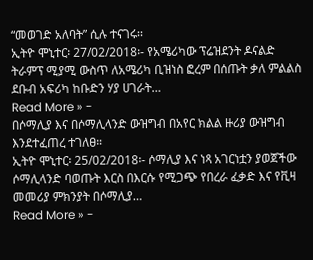“መወገድ አለባት” ሲሉ ተናገሩ፡፡
ኢትዮ ሞኒተር፡ 27/02/2018፡- የአሜሪካው ፕሬዝደንት ዶናልድ ትራምፕ ሚያሚ ውስጥ ለአሜሪካ ቢዝነስ ፎረም በሰጡት ቃለ ምልልስ ደቡብ አፍሪካ ከቡድን ሃያ ሀገራት…
Read More » -
በሶማሊያ እና በሶማሊላንድ ውዝግብ በአየር ክልል ዙሪያ ውዝግብ እንደተፈጠረ ተገለፀ።
ኢትዮ ሞኒተር፡ 25/02/2018፡- ሶማሊያ እና ነጻ አገርነቷን ያወጀችው ሶማሊላንድ ባወጡት እርስ በእርሱ የሚጋጭ የበረራ ፈቃድ እና የቪዛ መመሪያ ምክንያት በሶማሊያ…
Read More » -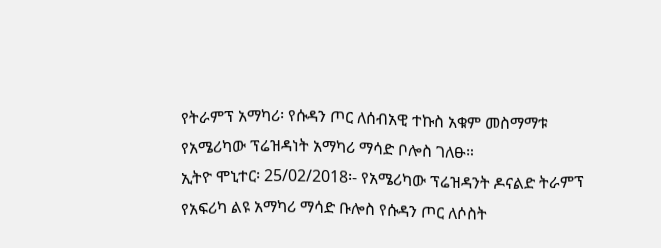የትራምፕ አማካሪ፡ የሱዳን ጦር ለሰብአዊ ተኩስ አቁም መስማማቱ የአሜሪካው ፕሬዝዳነት አማካሪ ማሳድ ቦሎስ ገለፁ።
ኢትዮ ሞኒተር፡ 25/02/2018፡- የአሜሪካው ፕሬዝዳንት ዶናልድ ትራምፕ የአፍሪካ ልዩ አማካሪ ማሳድ ቡሎስ የሱዳን ጦር ለሶስት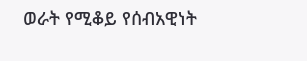ወራት የሚቆይ የሰብአዊነት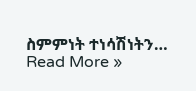ስምምነት ተነሳሽነትን…
Read More »